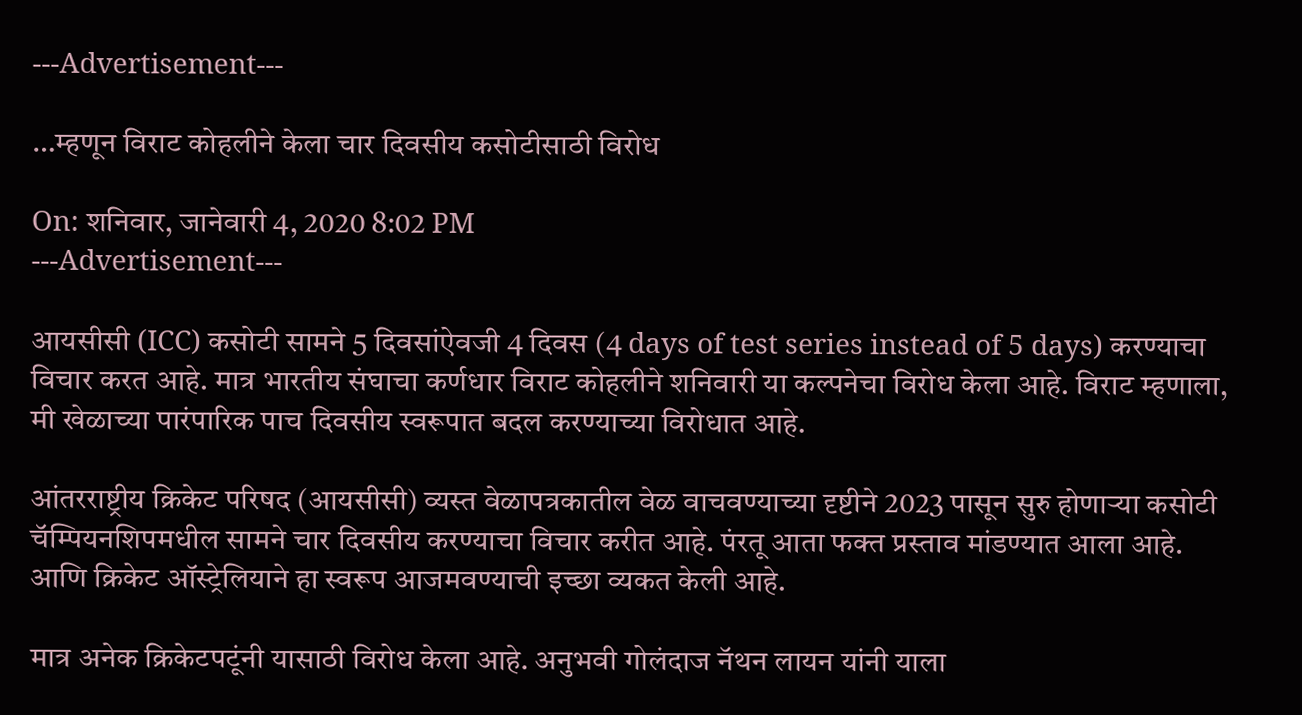---Advertisement---

…म्हणून विराट कोहलीने केला चार दिवसीय कसोटीसाठी विरोध

On: शनिवार, जानेवारी 4, 2020 8:02 PM
---Advertisement---

आयसीसी (ICC) कसोटी सामने 5 दिवसांऐवजी 4 दिवस (4 days of test series instead of 5 days) करण्याचा विचार करत आहे. मात्र भारतीय संघाचा कर्णधार विराट कोहलीने शनिवारी या कल्पनेचा विरोध केला आहे. विराट म्हणाला, मी खेळाच्या पारंपारिक पाच दिवसीय स्वरूपात बदल करण्याच्या विरोधात आहे.

आंतरराष्ट्रीय क्रिकेट परिषद (आयसीसी) व्यस्त वेळापत्रकातील वेळ वाचवण्याच्या दृष्टीने 2023 पासून सुरु होणाऱ्या कसोटी चॅम्पियनशिपमधील सामने चार दिवसीय करण्याचा विचार करीत आहे. पंरतू आता फक्त प्रस्ताव मांडण्यात आला आहे. आणि क्रिकेट ऑस्ट्रेलियाने हा स्वरूप आजमवण्याची इच्छा व्यकत केली आहे.

मात्र अनेक क्रिकेटपटूंनी यासाठी विरोध केला आहे. अनुभवी गोलंदाज नॅथन लायन यांनी याला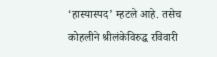‘हास्यास्पद’ म्हटले आहे. तसेच कोहलीने श्रीलंकेविरुद्ध रविवारी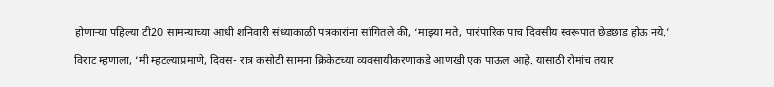होणाऱ्या पहिल्या टी20 सामन्याच्या आधी शनिवारी संध्याकाळी पत्रकारांना सांगितले की, ‘माझ्या मते, पारंपारिक पाच दिवसीय स्वरूपात छेडछाड होऊ नये.’

विराट म्हणाला, ‘मी म्हटल्याप्रमाणे, दिवस- रात्र कसोटी सामना क्रिकेटच्या व्यवसायीकरणाकडे आणखी एक पाऊल आहे. यासाठी रोमांच तयार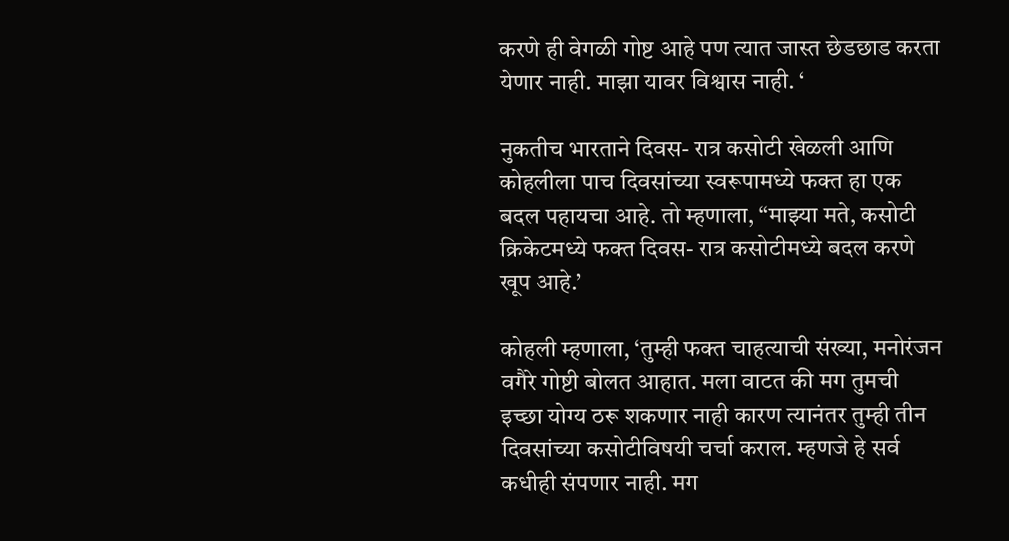करणे ही वेगळी गोष्ट आहे पण त्यात जास्त छेडछाड करता येणार नाही. माझा यावर विश्वास नाही. ‘

नुकतीच भारताने दिवस- रात्र कसोटी खेळली आणि कोहलीला पाच दिवसांच्या स्वरूपामध्ये फक्त हा एक बदल पहायचा आहे. तो म्हणाला, “माझ्या मते, कसोटी क्रिकेटमध्ये फक्त दिवस- रात्र कसोटीमध्ये बदल करणे खूप आहे.’

कोहली म्हणाला, ‘तुम्ही फक्त चाहत्याची संख्या, मनोरंजन वगैरे गोष्टी बोलत आहात. मला वाटत की मग तुमची इच्छा योग्य ठरू शकणार नाही कारण त्यानंतर तुम्ही तीन दिवसांच्या कसोटीविषयी चर्चा कराल. म्हणजे हे सर्व कधीही संपणार नाही. मग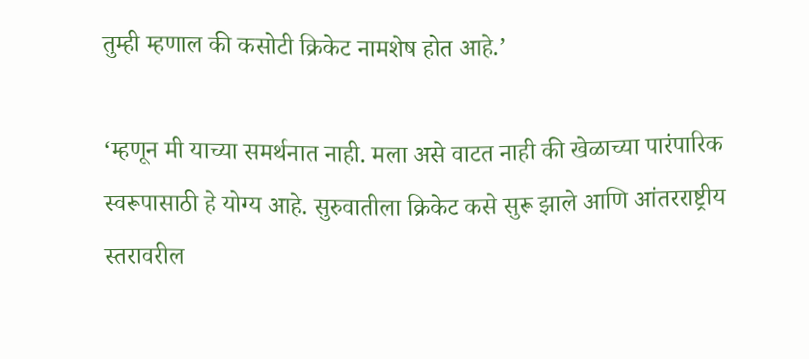तुम्ही म्हणाल की कसोटी क्रिकेट नामशेष होत आहे.’

‘म्हणून मी याच्या समर्थनात नाही. मला असे वाटत नाही की खेळाच्या पारंपारिक स्वरूपासाठी हे योग्य आहे. सुरुवातीला क्रिकेट कसे सुरू झाले आणि आंतरराष्ट्रीय स्तरावरील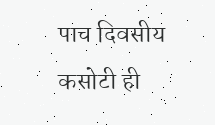पाच दिवसीय कसोटी ही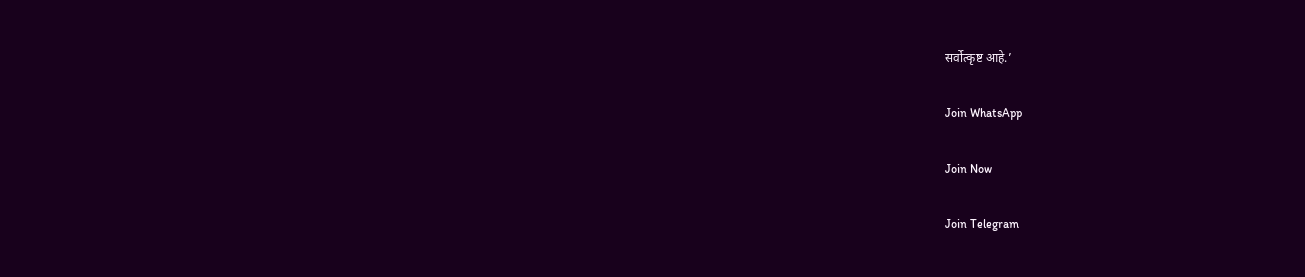सर्वोत्कृष्ट आहे.’

Join WhatsApp

Join Now

Join Telegram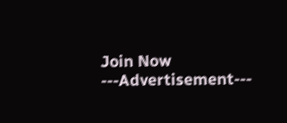Join Now
---Advertisement---